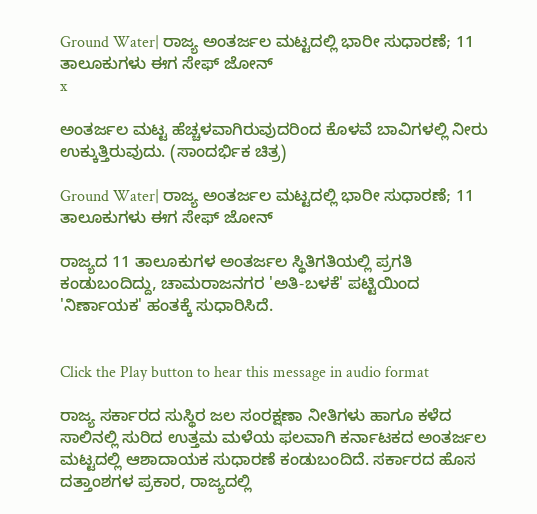Ground Water| ರಾಜ್ಯ ಅಂತರ್ಜಲ ಮಟ್ಟದಲ್ಲಿ ಭಾರೀ ಸುಧಾರಣೆ; 11 ತಾಲೂಕುಗಳು ಈಗ ಸೇಫ್‌ ಜೋನ್
x

ಅಂತರ್ಜಲ ಮಟ್ಟ ಹೆಚ್ಚಳವಾಗಿರುವುದರಿಂದ ಕೊಳವೆ ಬಾವಿಗಳಲ್ಲಿ ನೀರು ಉಕ್ಕುತ್ತಿರುವುದು. (ಸಾಂದರ್ಭಿಕ ಚಿತ್ರ)

Ground Water| ರಾಜ್ಯ ಅಂತರ್ಜಲ ಮಟ್ಟದಲ್ಲಿ ಭಾರೀ ಸುಧಾರಣೆ; 11 ತಾಲೂಕುಗಳು ಈಗ ಸೇಫ್‌ ಜೋನ್

ರಾಜ್ಯದ 11 ತಾಲೂಕುಗಳ ಅಂತರ್ಜಲ ಸ್ಥಿತಿಗತಿಯಲ್ಲಿ ಪ್ರಗತಿ ಕಂಡುಬಂದಿದ್ದು, ಚಾಮರಾಜನಗರ 'ಅತಿ-ಬಳಕೆ' ಪಟ್ಟಿಯಿಂದ 'ನಿರ್ಣಾಯಕ' ಹಂತಕ್ಕೆ ಸುಧಾರಿಸಿದೆ.


Click the Play button to hear this message in audio format

ರಾಜ್ಯ ಸರ್ಕಾರದ ಸುಸ್ಥಿರ ಜಲ ಸಂರಕ್ಷಣಾ ನೀತಿಗಳು ಹಾಗೂ ಕಳೆದ ಸಾಲಿನಲ್ಲಿ ಸುರಿದ ಉತ್ತಮ ಮಳೆಯ ಫಲವಾಗಿ ಕರ್ನಾಟಕದ ಅಂತರ್ಜಲ ಮಟ್ಟದಲ್ಲಿ ಆಶಾದಾಯಕ ಸುಧಾರಣೆ ಕಂಡುಬಂದಿದೆ. ಸರ್ಕಾರದ ಹೊಸ ದತ್ತಾಂಶಗಳ ಪ್ರಕಾರ, ರಾಜ್ಯದಲ್ಲಿ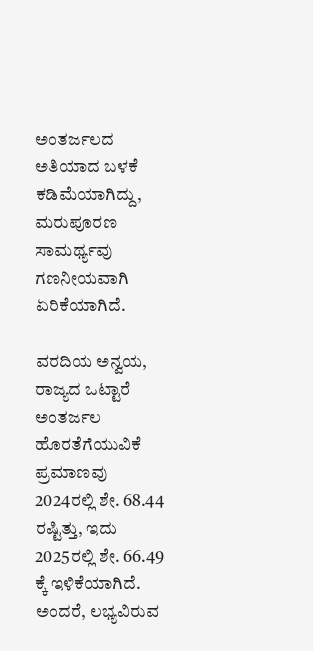ಅಂತರ್ಜಲದ ಅತಿಯಾದ ಬಳಕೆ ಕಡಿಮೆಯಾಗಿದ್ದು, ಮರುಪೂರಣ ಸಾಮರ್ಥ್ಯವು ಗಣನೀಯವಾಗಿ ಏರಿಕೆಯಾಗಿದೆ.

ವರದಿಯ ಅನ್ವಯ, ರಾಜ್ಯದ ಒಟ್ಟಾರೆ ಅಂತರ್ಜಲ ಹೊರತೆಗೆಯುವಿಕೆ ಪ್ರಮಾಣವು 2024ರಲ್ಲಿ ಶೇ. 68.44 ರಷ್ಟಿತ್ತು, ಇದು 2025ರಲ್ಲಿ ಶೇ. 66.49 ಕ್ಕೆ ಇಳಿಕೆಯಾಗಿದೆ. ಅಂದರೆ, ಲಭ್ಯವಿರುವ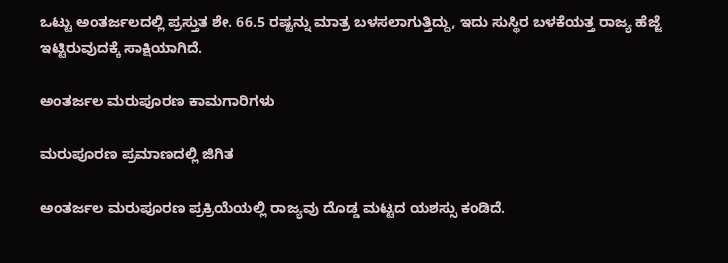ಒಟ್ಟು ಅಂತರ್ಜಲದಲ್ಲಿ ಪ್ರಸ್ತುತ ಶೇ. 66.5 ರಷ್ಟನ್ನು ಮಾತ್ರ ಬಳಸಲಾಗುತ್ತಿದ್ದು, ಇದು ಸುಸ್ಥಿರ ಬಳಕೆಯತ್ತ ರಾಜ್ಯ ಹೆಜ್ಜೆ ಇಟ್ಟಿರುವುದಕ್ಕೆ ಸಾಕ್ಷಿಯಾಗಿದೆ.

ಅಂತರ್ಜಲ ಮರುಪೂರಣ ಕಾಮಗಾರಿಗಳು

ಮರುಪೂರಣ ಪ್ರಮಾಣದಲ್ಲಿ ಜಿಗಿತ

ಅಂತರ್ಜಲ ಮರುಪೂರಣ ಪ್ರಕ್ರಿಯೆಯಲ್ಲಿ ರಾಜ್ಯವು ದೊಡ್ಡ ಮಟ್ಟದ ಯಶಸ್ಸು ಕಂಡಿದೆ.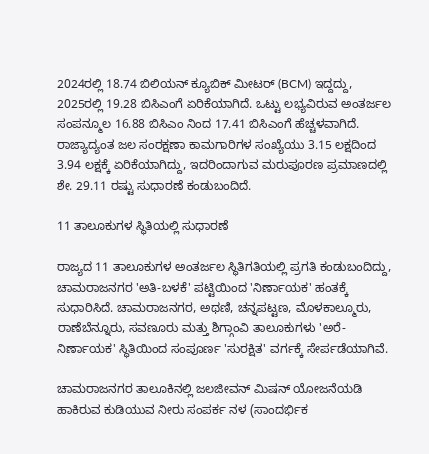2024ರಲ್ಲಿ 18.74 ಬಿಲಿಯನ್ ಕ್ಯೂಬಿಕ್ ಮೀಟರ್ (BCM) ಇದ್ದದ್ದು, 2025ರಲ್ಲಿ 19.28 ಬಿಸಿಎಂಗೆ ಏರಿಕೆಯಾಗಿದೆ. ಒಟ್ಟು ಲಭ್ಯವಿರುವ ಅಂತರ್ಜಲ ಸಂಪನ್ಮೂಲ 16.88 ಬಿಸಿಎಂ ನಿಂದ 17.41 ಬಿಸಿಎಂಗೆ ಹೆಚ್ಚಳವಾಗಿದೆ. ರಾಜ್ಯಾದ್ಯಂತ ಜಲ ಸಂರಕ್ಷಣಾ ಕಾಮಗಾರಿಗಳ ಸಂಖ್ಯೆಯು 3.15 ಲಕ್ಷದಿಂದ 3.94 ಲಕ್ಷಕ್ಕೆ ಏರಿಕೆಯಾಗಿದ್ದು, ಇದರಿಂದಾಗುವ ಮರುಪೂರಣ ಪ್ರಮಾಣದಲ್ಲಿ ಶೇ. 29.11 ರಷ್ಟು ಸುಧಾರಣೆ ಕಂಡುಬಂದಿದೆ.

11 ತಾಲೂಕುಗಳ ಸ್ಥಿತಿಯಲ್ಲಿ ಸುಧಾರಣೆ

ರಾಜ್ಯದ 11 ತಾಲೂಕುಗಳ ಅಂತರ್ಜಲ ಸ್ಥಿತಿಗತಿಯಲ್ಲಿ ಪ್ರಗತಿ ಕಂಡುಬಂದಿದ್ದು, ಚಾಮರಾಜನಗರ 'ಅತಿ-ಬಳಕೆ' ಪಟ್ಟಿಯಿಂದ 'ನಿರ್ಣಾಯಕ' ಹಂತಕ್ಕೆ ಸುಧಾರಿಸಿದೆ. ಚಾಮರಾಜನಗರ, ಅಥಣಿ, ಚನ್ನಪಟ್ಟಣ, ಮೊಳಕಾಲ್ಮೂರು, ರಾಣೆಬೆನ್ನೂರು, ಸವಣೂರು ಮತ್ತು ಶಿಗ್ಗಾಂವಿ ತಾಲೂಕುಗಳು 'ಅರೆ-ನಿರ್ಣಾಯಕ' ಸ್ಥಿತಿಯಿಂದ ಸಂಪೂರ್ಣ 'ಸುರಕ್ಷಿತ' ವರ್ಗಕ್ಕೆ ಸೇರ್ಪಡೆಯಾಗಿವೆ.

ಚಾಮರಾಜನಗರ ತಾಲೂಕಿನಲ್ಲಿ ಜಲಜೀವನ್‌ ಮಿಷನ್‌ ಯೋಜನೆಯಡಿ ಹಾಕಿರುವ ಕುಡಿಯುವ ನೀರು ಸಂಪರ್ಕ ನಳ (ಸಾಂದರ್ಭಿಕ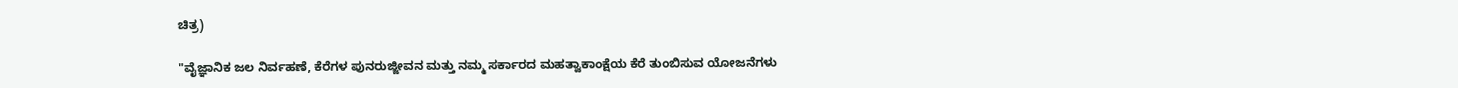ಚಿತ್ರ)

"ವೈಜ್ಞಾನಿಕ ಜಲ ನಿರ್ವಹಣೆ, ಕೆರೆಗಳ ಪುನರುಜ್ಜೀವನ ಮತ್ತು ನಮ್ಮ ಸರ್ಕಾರದ ಮಹತ್ವಾಕಾಂಕ್ಷೆಯ ಕೆರೆ ತುಂಬಿಸುವ ಯೋಜನೆಗಳು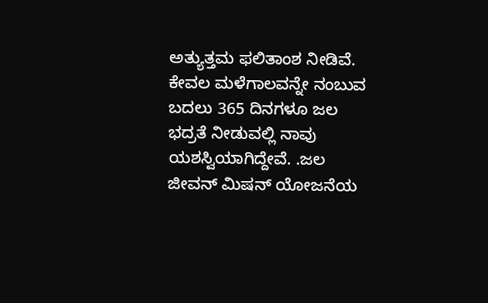ಅತ್ಯುತ್ತಮ ಫಲಿತಾಂಶ ನೀಡಿವೆ. ಕೇವಲ ಮಳೆಗಾಲವನ್ನೇ ನಂಬುವ ಬದಲು 365 ದಿನಗಳೂ ಜಲ ಭದ್ರತೆ ನೀಡುವಲ್ಲಿ ನಾವು ಯಶಸ್ವಿಯಾಗಿದ್ದೇವೆ. .ಜಲ ಜೀವನ್ ಮಿಷನ್ ಯೋಜನೆಯ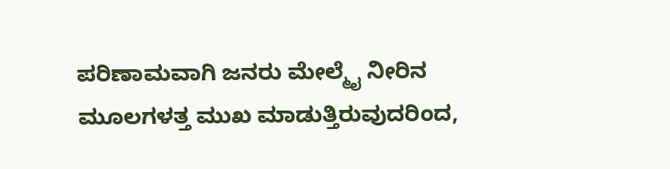ಪರಿಣಾಮವಾಗಿ ಜನರು ಮೇಲ್ಮೈ ನೀರಿನ ಮೂಲಗಳತ್ತ ಮುಖ ಮಾಡುತ್ತಿರುವುದರಿಂದ,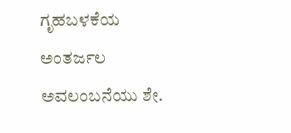ಗೃಹಬಳಕೆಯ ಅಂತರ್ಜಲ ಅವಲಂಬನೆಯು ಶೇ.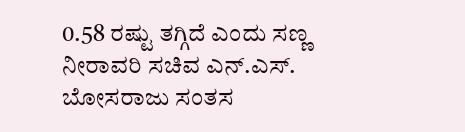0.58 ರಷ್ಟು ತಗ್ಗಿದೆ ಎಂದು ಸಣ್ಣ ನೀರಾವರಿ ಸಚಿವ ಎನ್.ಎಸ್. ಬೋಸರಾಜು ಸಂತಸ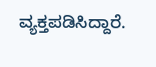ವ್ಯಕ್ತಪಡಿಸಿದ್ದಾರೆ.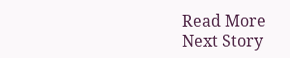Read More
Next Story